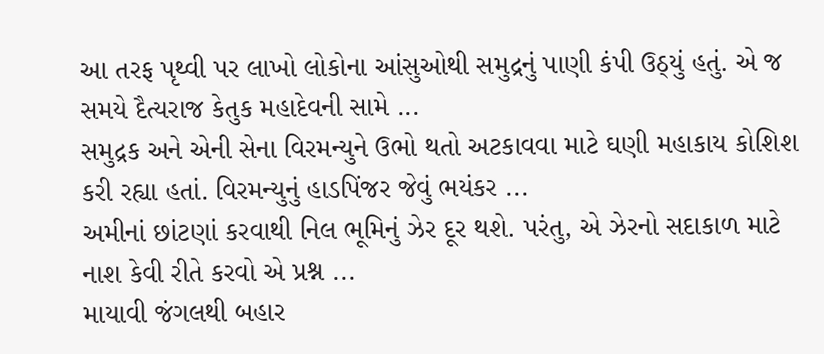આ તરફ પૃથ્વી પર લાખો લોકોના આંસુઓથી સમુદ્રનું પાણી કંપી ઉઠ્યું હતું. એ જ સમયે દૈત્યરાજ કેતુક મહાદેવની સામે ...
સમુદ્રક અને એની સેના વિરમન્યુને ઉભો થતો અટકાવવા માટે ઘણી મહાકાય કોશિશ કરી રહ્યા હતાં. વિરમન્યુનું હાડપિંજર જેવું ભયંકર ...
અમીનાં છાંટણાં કરવાથી નિલ ભૂમિનું ઝેર દૂર થશે. પરંતુ, એ ઝેરનો સદાકાળ માટે નાશ કેવી રીતે કરવો એ પ્રશ્ન ...
માયાવી જંગલથી બહાર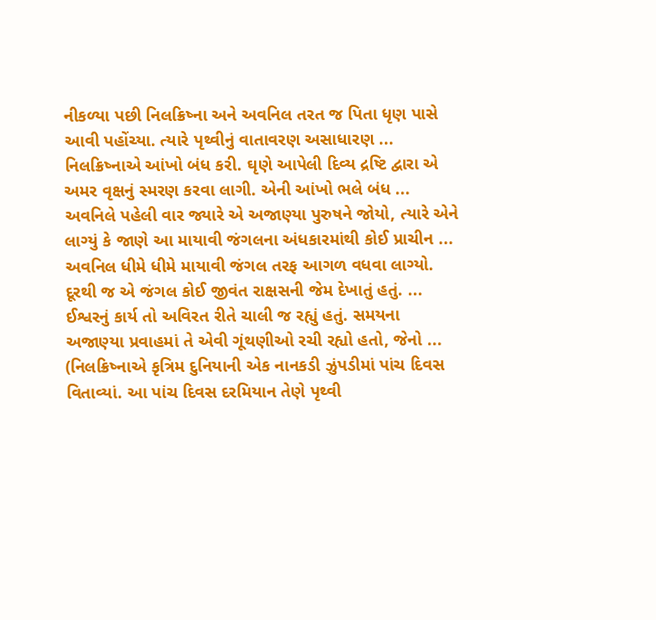નીકળ્યા પછી નિલક્રિષ્ના અને અવનિલ તરત જ પિતા ધૃણ પાસે આવી પહોંચ્યા. ત્યારે પૃથ્વીનું વાતાવરણ અસાધારણ ...
નિલક્રિષ્નાએ આંખો બંધ કરી. ઘૃણે આપેલી દિવ્ય દ્રષ્ટિ દ્વારા એ અમર વૃક્ષનું સ્મરણ કરવા લાગી. એની આંખો ભલે બંધ ...
અવનિલે પહેલી વાર જ્યારે એ અજાણ્યા પુરુષને જોયો, ત્યારે એને લાગ્યું કે જાણે આ માયાવી જંગલના અંધકારમાંથી કોઈ પ્રાચીન ...
અવનિલ ધીમે ધીમે માયાવી જંગલ તરફ આગળ વધવા લાગ્યો. દૂરથી જ એ જંગલ કોઈ જીવંત રાક્ષસની જેમ દેખાતું હતું. ...
ઈશ્વરનું કાર્ય તો અવિરત રીતે ચાલી જ રહ્યું હતું. સમયના અજાણ્યા પ્રવાહમાં તે એવી ગૂંથણીઓ રચી રહ્યો હતો, જેનો ...
(નિલક્રિષ્નાએ કૃત્રિમ દુનિયાની એક નાનકડી ઝુંપડીમાં પાંચ દિવસ વિતાવ્યાં. આ પાંચ દિવસ દરમિયાન તેણે પૃથ્વી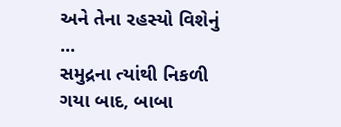અને તેના રહસ્યો વિશેનું ...
સમુદ્રના ત્યાંથી નિકળી ગયા બાદ, બાબા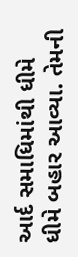આર્દ સમાધિમાંથી ધીમે ધીમે બહાર આવ્યા. તેમની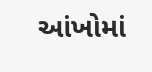આંખોમાં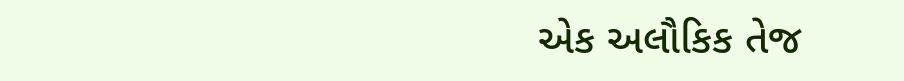એક અલૌકિક તેજ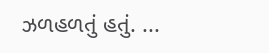ઝળહળતું હતું. ...